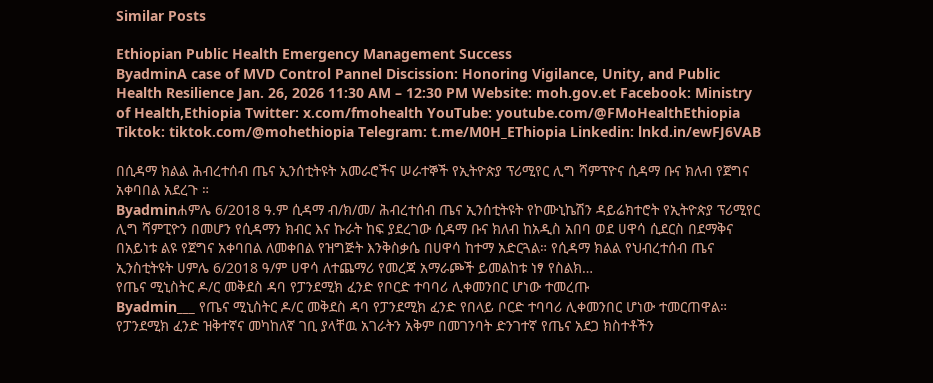Similar Posts

Ethiopian Public Health Emergency Management Success
ByadminA case of MVD Control Pannel Discission: Honoring Vigilance, Unity, and Public Health Resilience Jan. 26, 2026 11:30 AM – 12:30 PM Website: moh.gov.et Facebook: Ministry of Health,Ethiopia Twitter: x.com/fmohealth YouTube: youtube.com/@FMoHealthEthiopia Tiktok: tiktok.com/@mohethiopia Telegram: t.me/M0H_EThiopia Linkedin: lnkd.in/ewFJ6VAB

በሲዳማ ክልል ሕብረተሰብ ጤና ኢንሰቲትዩት አመራሮችና ሠራተኞች የኢትዮጵያ ፕሪሚየር ሊግ ሻምፕዮና ሲዳማ ቡና ክለብ የጀግና አቀባበል አደረጉ ።
Byadminሐምሌ 6/2018 ዓ.ም ሲዳማ ብ/ክ/መ/ ሕብረተሰብ ጤና ኢንሰቲትዩት የኮሙኒኬሽን ዳይሬክተሮት የኢትዮጵያ ፕሪሚየር ሊግ ሻምፒዮን በመሆን የሲዳማን ክብር እና ኩራት ከፍ ያደረገው ሲዳማ ቡና ክለብ ከአዲስ አበባ ወደ ሀዋሳ ሲደርስ በደማቅና በአይነቱ ልዩ የጀግና አቀባበል ለመቀበል የዝግጅት እንቅስቃሴ በሀዋሳ ከተማ አድርጓል። የሲዳማ ክልል የህብረተሰብ ጤና ኢንስቲትዩት ሀምሌ 6/2018 ዓ/ም ሀዋሳ ለተጨማሪ የመረጃ አማራጮች ይመልከቱ ነፃ የስልክ…
የጤና ሚኒስትር ዶ/ር መቅደስ ዳባ የፓንደሚክ ፈንድ የቦርድ ተባባሪ ሊቀመንበር ሆነው ተመረጡ
Byadmin___ የጤና ሚኒስትር ዶ/ር መቅደስ ዳባ የፓንደሚክ ፈንድ የበላይ ቦርድ ተባባሪ ሊቀመንበር ሆነው ተመርጠዋል። የፓንደሚክ ፈንድ ዝቅተኛና መካከለኛ ገቢ ያላቸዉ አገራትን አቅም በመገንባት ድንገተኛ የጤና አደጋ ክስተቶችን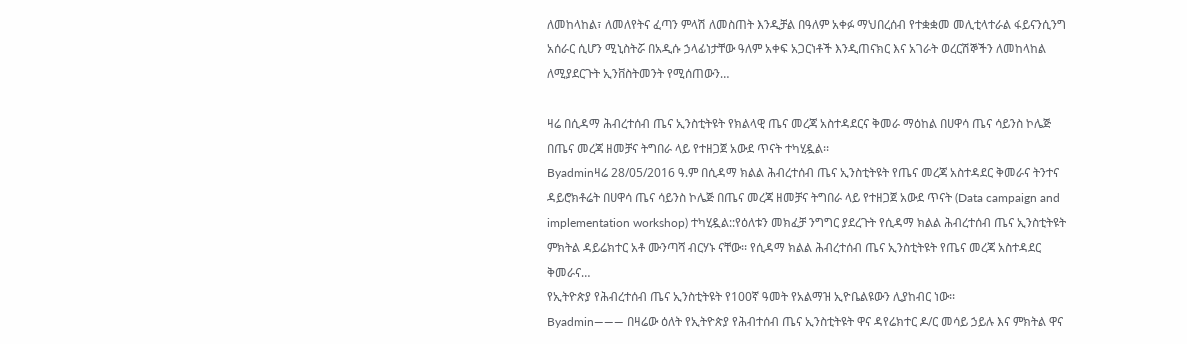ለመከላከል፣ ለመለየትና ፈጣን ምላሽ ለመስጠት እንዲቻል በዓለም አቀፉ ማህበረሰብ የተቋቋመ መሊቲላተራል ፋይናንሲንግ አሰራር ሲሆን ሚኒስትሯ በአዲሱ ኃላፊነታቸው ዓለም አቀፍ አጋርነቶች እንዲጠናክር እና አገራት ወረርሽኞችን ለመከላከል ለሚያደርጉት ኢንቨስትመንት የሚሰጠውን…

ዛሬ በሲዳማ ሕብረተሰብ ጤና ኢንስቲትዩት የክልላዊ ጤና መረጃ አስተዳደርና ቅመራ ማዕከል በሀዋሳ ጤና ሳይንስ ኮሌጅ በጤና መረጃ ዘመቻና ትግበራ ላይ የተዘጋጀ አውደ ጥናት ተካሂዷል፡፡
Byadminዛሬ 28/05/2016 ዓ.ም በሲዳማ ክልል ሕብረተሰብ ጤና ኢንስቲትዩት የጤና መረጃ አስተዳደር ቅመራና ትንተና ዳይሮክቶሬት በሀዋሳ ጤና ሳይንስ ኮሌጅ በጤና መረጃ ዘመቻና ትግበራ ላይ የተዘጋጀ አውደ ጥናት (Data campaign and implementation workshop) ተካሂዷል::የዕለቱን መክፈቻ ንግግር ያደረጉት የሲዳማ ክልል ሕብረተሰብ ጤና ኢንስቲትዩት ምክትል ዳይሬክተር አቶ ሙንጣሻ ብርሃኑ ናቸው፡፡ የሲዳማ ክልል ሕብረተሰብ ጤና ኢንስቲትዩት የጤና መረጃ አስተዳደር ቅመራና…
የኢትዮጵያ የሕብረተሰብ ጤና ኢንስቲትዩት የ100ኛ ዓመት የአልማዝ ኢዮቤልዩውን ሊያከብር ነው፡፡
Byadmin——— በዛሬው ዕለት የኢትዮጵያ የሕብተሰብ ጤና ኢንስቲትዩት ዋና ዳየሬክተር ዶ/ር መሳይ ኃይሉ እና ምክትል ዋና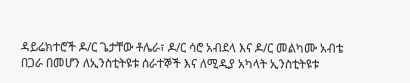ዳይሬክተሮች ዶ/ር ጌታቸው ቶሌራ፣ ዶ/ር ሳሮ አብደላ እና ዶ/ር መልካሙ አብቴ በጋራ በመሆን ለኢንስቲትዩቱ ሰራተኞች እና ለሚዲያ አካላት ኢንስቲትዩቱ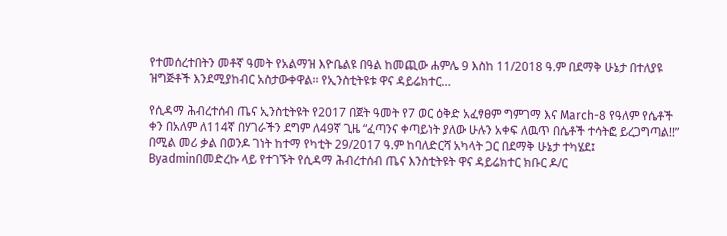የተመሰረተበትን መቶኛ ዓመት የአልማዝ እዮቤልዩ በዓል ከመጪው ሐምሌ 9 እስከ 11/2018 ዓ.ም በደማቅ ሁኔታ በተለያዩ ዝግጅቶች እንደሚያከብር አስታውቀዋል፡፡ የኢንስቲትዩቱ ዋና ዳይሬክተር…

የሲዳማ ሕብረተሰብ ጤና ኢንስቲትዩት የ2017 በጀት ዓመት የ7 ወር ዕቅድ አፈፃፀም ግምገማ እና March-8 የዓለም የሴቶች ቀን በአለም ለ114ኛ በሃገራችን ደግም ለ49ኛ ጊዜ “ፈጣንና ቀጣይነት ያለው ሁሉን አቀፍ ለዉጥ በሴቶች ተሳትፎ ይረጋግጣል!!” በሚል መሪ ቃል በወንዶ ገነት ከተማ የካቲት 29/2017 ዓ.ም ከባለድርሻ አካላት ጋር በደማቅ ሁኔታ ተካሄደ፤
Byadminበመድረኩ ላይ የተገኙት የሲዳማ ሕብረተሰብ ጤና እንስቲትዩት ዋና ዳይሬክተር ክቡር ዶ/ር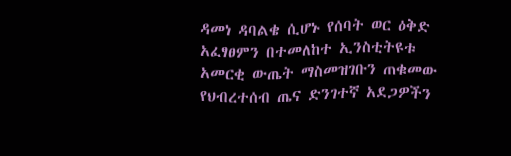ዳመነ ዳባልቄ ሲሆኑ የሰባት ወር ዕቅድ አፈፃፀምን በተመለከተ ኢንስቲትዩቱ አመርቂ ውጤት ማስመዝገቡን ጠቁመው የህብረተሰብ ጤና ድንገተኛ አደጋዎችን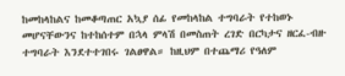ከመከላከልና ከመቆጣጠር አኳያ ሰፊ የመከላከል ተግባራት የተከወኑ መሆናቸውንና ከተከሰተም በኋላ ምላሽ በመስጠት ረገድ በርካታና ዘርፈ-ብዙ ተግባራት እንደተተገበሩ ገልፀዋል። ከዚህም በተጨማሪ የዓለም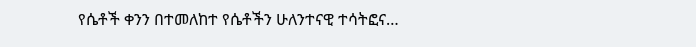የሴቶች ቀንን በተመለከተ የሴቶችን ሁለንተናዊ ተሳትፎና…